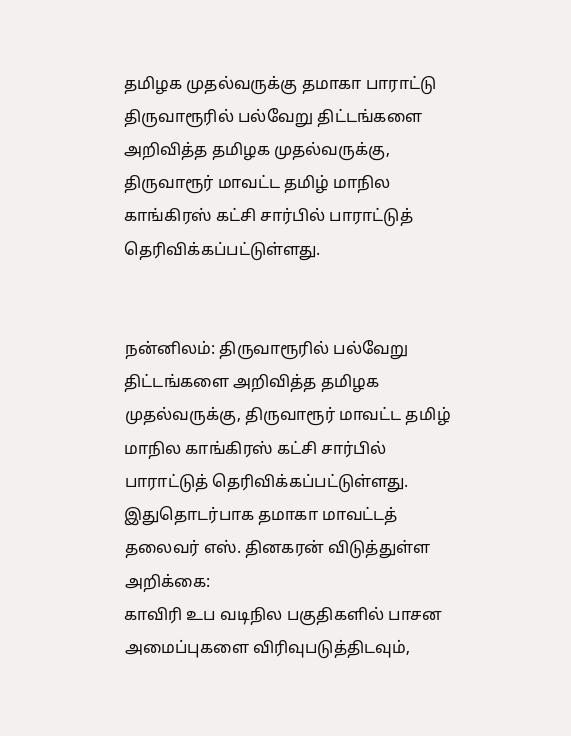தமிழக முதல்வருக்கு தமாகா பாராட்டு
திருவாரூரில் பல்வேறு திட்டங்களை அறிவித்த தமிழக முதல்வருக்கு, திருவாரூர் மாவட்ட தமிழ் மாநில காங்கிரஸ் கட்சி சார்பில் பாராட்டுத் தெரிவிக்கப்பட்டுள்ளது.


நன்னிலம்: திருவாரூரில் பல்வேறு திட்டங்களை அறிவித்த தமிழக முதல்வருக்கு, திருவாரூர் மாவட்ட தமிழ் மாநில காங்கிரஸ் கட்சி சார்பில் பாராட்டுத் தெரிவிக்கப்பட்டுள்ளது.
இதுதொடர்பாக தமாகா மாவட்டத் தலைவர் எஸ். தினகரன் விடுத்துள்ள அறிக்கை:
காவிரி உப வடிநில பகுதிகளில் பாசன அமைப்புகளை விரிவுபடுத்திடவும்,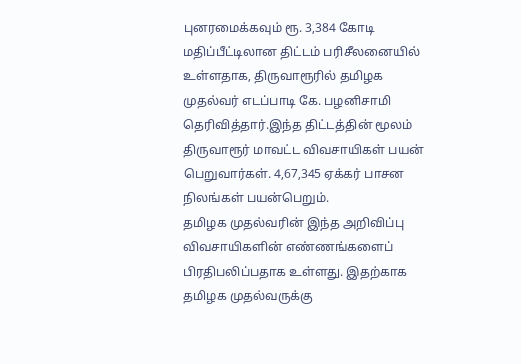புனரமைக்கவும் ரூ. 3,384 கோடி மதிப்பீட்டிலான திட்டம் பரிசீலனையில் உள்ளதாக, திருவாரூரில் தமிழக முதல்வர் எடப்பாடி கே. பழனிசாமி தெரிவித்தார்.இந்த திட்டத்தின் மூலம் திருவாரூர் மாவட்ட விவசாயிகள் பயன் பெறுவார்கள். 4,67,345 ஏக்கர் பாசன நிலங்கள் பயன்பெறும்.
தமிழக முதல்வரின் இந்த அறிவிப்பு விவசாயிகளின் எண்ணங்களைப் பிரதிபலிப்பதாக உள்ளது. இதற்காக தமிழக முதல்வருக்கு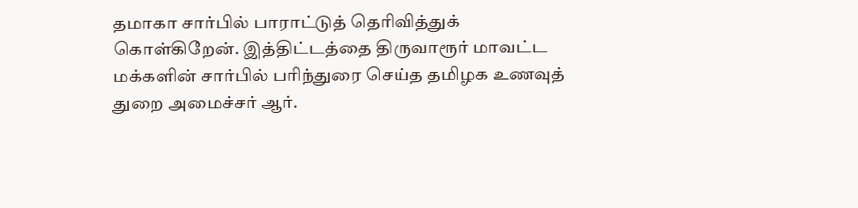தமாகா சார்பில் பாராட்டுத் தெரிவித்துக் கொள்கிறேன். இத்திட்டத்தை திருவாரூர் மாவட்ட மக்களின் சார்பில் பரிந்துரை செய்த தமிழக உணவுத் துறை அமைச்சர் ஆர்.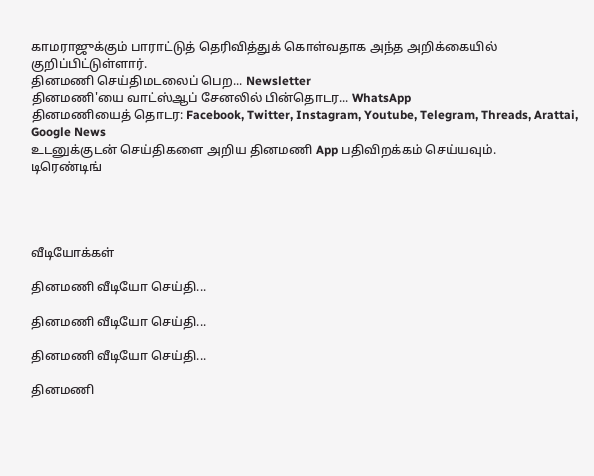காமராஜுக்கும் பாராட்டுத் தெரிவித்துக் கொள்வதாக அந்த அறிக்கையில் குறிப்பிட்டுள்ளார்.
தினமணி செய்திமடலைப் பெற... Newsletter
தினமணி'யை வாட்ஸ்ஆப் சேனலில் பின்தொடர... WhatsApp
தினமணியைத் தொடர: Facebook, Twitter, Instagram, Youtube, Telegram, Threads, Arattai, Google News
உடனுக்குடன் செய்திகளை அறிய தினமணி App பதிவிறக்கம் செய்யவும்.
டிரெண்டிங்




வீடியோக்கள்

தினமணி வீடியோ செய்தி...

தினமணி வீடியோ செய்தி...

தினமணி வீடியோ செய்தி...

தினமணி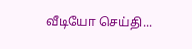வீடியோ செய்தி...